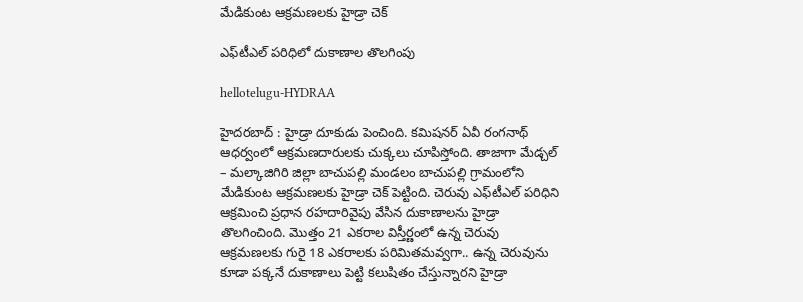మేడికుంట ఆక్ర‌మ‌ణ‌లకు హైడ్రా చెక్‌

ఎఫ్‌టీఎల్ ప‌రిధిలో దుకాణాల‌ తొల‌గింపు

hellotelugu-HYDRAA

హైద‌ర‌బాద్ : హైడ్రా దూకుడు పెంచింది. క‌మిష‌నర్ ఏవీ రంగ‌నాథ్ ఆధ‌ర్వంలో ఆక్ర‌మ‌ణ‌దారుల‌కు చుక్క‌లు చూపిస్తోంది. తాజాగా మేడ్చ‌ల్ – మ‌ల్కాజిగిరి జిల్లా బాచుప‌ల్లి మండ‌లం బాచుప‌ల్లి గ్రామంలోని మేడికుంట ఆక్ర‌మ‌ణ‌ల‌కు హైడ్రా చెక్ పెట్టింది. చెరువు ఎఫ్‌టీఎల్ ప‌రిధిని ఆక్ర‌మించి ప్ర‌ధాన ర‌హ‌దారివైపు వేసిన దుకాణాల‌ను హైడ్రా తొల‌గించింది. మొత్తం 21 ఎక‌రాల విస్తీర్ణంలో ఉన్న చెరువు ఆక్ర‌మ‌ణ‌ల‌కు గురై 18 ఎక‌రాల‌కు ప‌రిమిత‌మ‌వ్వ‌గా.. ఉన్న చెరువును కూడా ప‌క్క‌నే దుకాణాలు పెట్టి క‌లుషితం చేస్తున్నార‌ని హైడ్రా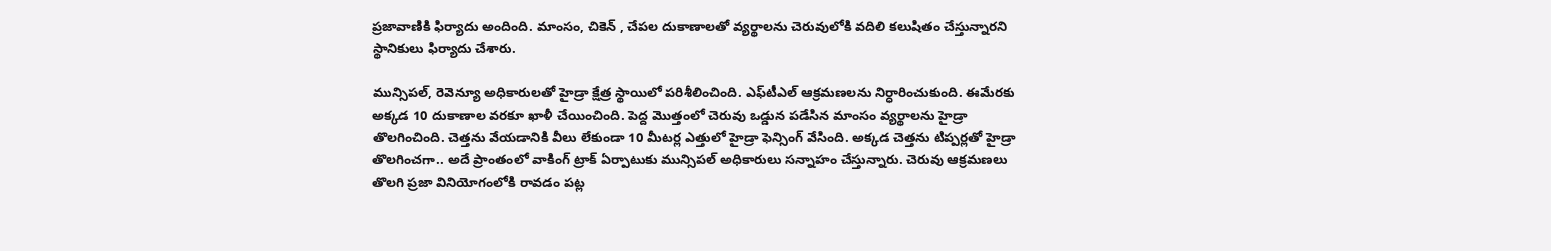ప్ర‌జావాణికి ఫిర్యాదు అందింది. మాంసం, చికెన్ , చేప‌ల దుకాణాల‌తో వ్య‌ర్థాల‌ను చెరువులోకి వ‌దిలి క‌లుషితం చేస్తున్నార‌ని స్థానికులు ఫిర్యాదు చేశారు.

మున్సిప‌ల్‌, రెవెన్యూ అధికారుల‌తో హైడ్రా క్షేత్ర స్థాయిలో ప‌రిశీలించింది. ఎఫ్‌టీఎల్ ఆక్ర‌మ‌ణ‌ల‌ను నిర్ధారించుకుంది. ఈమేర‌కు అక్క‌డ 10 దుకాణాల వ‌ర‌కూ ఖాళీ చేయించింది. పెద్ద మొత్తంలో చెరువు ఒడ్డున ప‌డేసిన మాంసం వ్య‌ర్థాల‌ను హైడ్రా తొల‌గించింది. చెత్త‌ను వేయ‌డానికి వీలు లేకుండా 10 మీట‌ర్ల ఎత్తులో హైడ్రా ఫెన్సింగ్ వేసింది. అక్క‌డ చెత్త‌ను టిప్ప‌ర్ల‌తో హైడ్రా తొల‌గించ‌గా.. అదే ప్రాంతంలో వాకింగ్ ట్రాక్ ఏర్పాటుకు మున్సిప‌ల్ అధికారులు స‌న్నాహం చేస్తున్నారు. చెరువు ఆక్ర‌మ‌ణ‌లు తొల‌గి ప్ర‌జా వినియోగంలోకి రావ‌డం ప‌ట్ల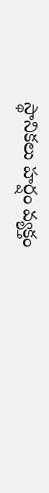స్థానిక‌లు హ‌ర్షం వ్య‌క్తం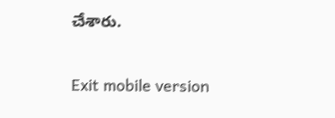చేశారు.

Exit mobile version